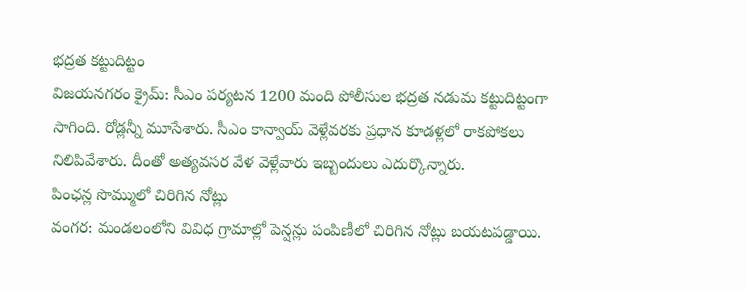భద్రత కట్టుదిట్టం
విజయనగరం క్రైమ్: సీఎం పర్యటన 1200 మంది పోలీసుల భద్రత నడుమ కట్టుదిట్టంగా సాగింది. రోడ్లన్నీ మూసేశారు. సీఎం కాన్వాయ్ వెళ్లేవరకు ప్రధాన కూడళ్లలో రాకపోకలు నిలిపివేశారు. దీంతో అత్యవసర వేళ వెళ్లేవారు ఇబ్బందులు ఎదుర్కొన్నారు.
పింఛన్ల సొమ్ములో చిరిగిన నోట్లు
వంగర: మండలంలోని వివిధ గ్రామాల్లో పెన్షన్లు పంపిణీలో చిరిగిన నోట్లు బయటపడ్డాయి.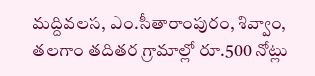మద్దివలస, ఎం.సీతారాంపురం, శివ్వాం, తలగాం తదితర గ్రామాల్లో రూ.500 నోట్లు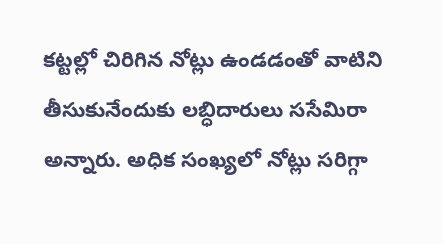కట్టల్లో చిరిగిన నోట్లు ఉండడంతో వాటిని తీసుకునేందుకు లబ్ధిదారులు ససేమిరా అన్నారు. అధిక సంఖ్యలో నోట్లు సరిగ్గా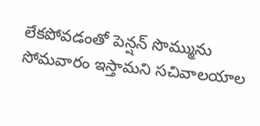లేకపోవడంతో పెన్షన్ సొమ్మును సోమవారం ఇస్తామని సచివాలయాల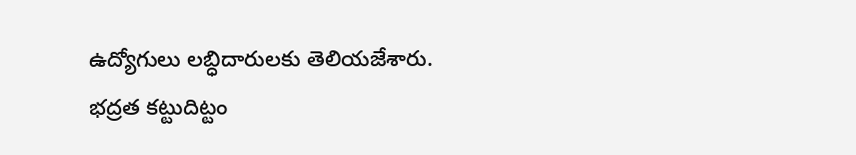ఉద్యోగులు లబ్ధిదారులకు తెలియజేశారు.
భద్రత కట్టుదిట్టం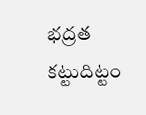భద్రత కట్టుదిట్టం